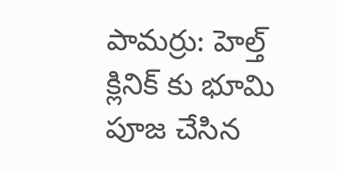పామర్రు: హెల్త్ క్లినిక్ కు భూమి పూజ చేసిన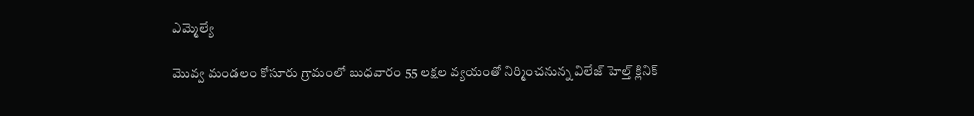ఎమ్మెల్యే

మొవ్వ మండలం కోసూరు గ్రామంలో బుధవారం 55 లక్షల వ్యయంతో నిర్మించనున్న విలేజ్ హెల్త్ క్లినిక్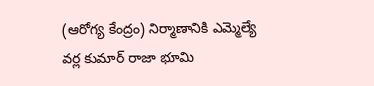(ఆరోగ్య కేంద్రం) నిర్మాణానికి ఎమ్మెల్యే వర్ల కుమార్ రాజా భూమి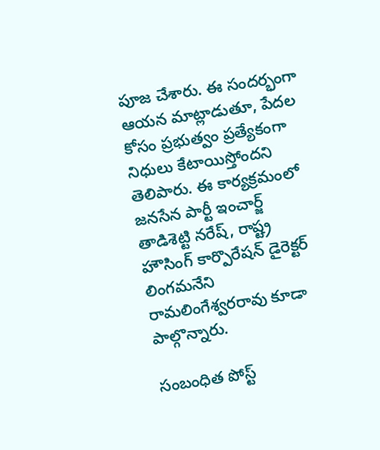పూజ చేశారు. ఈ సందర్భంగా ఆయన మాట్లాడుతూ, పేదల కోసం ప్రభుత్వం ప్రత్యేకంగా నిధులు కేటాయిస్తోందని తెలిపారు. ఈ కార్యక్రమంలో జనసేన పార్టీ ఇంచార్జ్ తాడిశెట్టి నరేష్, రాష్ట్ర హౌసింగ్ కార్పొరేషన్ డైరెక్టర్ లింగమనేని రామలింగేశ్వరరావు కూడా పాల్గొన్నారు.

సంబంధిత పోస్ట్